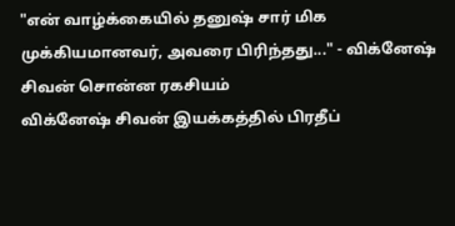"என் வாழ்க்கையில் தனுஷ் சார் மிக முக்கியமானவர், அவரை பிரிந்தது..." - விக்னேஷ் சிவன் சொன்ன ரகசியம்
விக்னேஷ் சிவன் இயக்கத்தில் பிரதீப்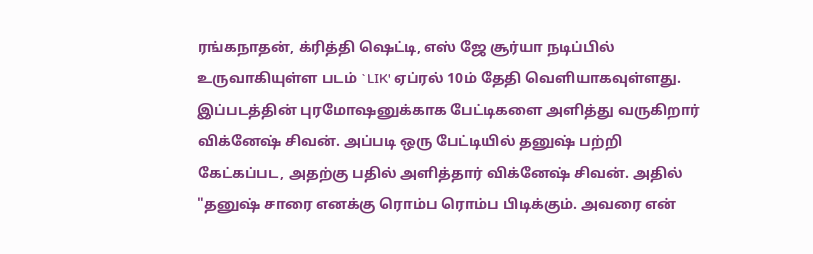ரங்கநாதன், க்ரித்தி ஷெட்டி, எஸ் ஜே சூர்யா நடிப்பில் உருவாகியுள்ள படம் `LIK' ஏப்ரல் 10ம் தேதி வெளியாகவுள்ளது. இப்படத்தின் புரமோஷனுக்காக பேட்டிகளை அளித்து வருகிறார் விக்னேஷ் சிவன். அப்படி ஒரு பேட்டியில் தனுஷ் பற்றி கேட்கப்பட, அதற்கு பதில் அளித்தார் விக்னேஷ் சிவன். அதில் "தனுஷ் சாரை எனக்கு ரொம்ப ரொம்ப பிடிக்கும். அவரை என்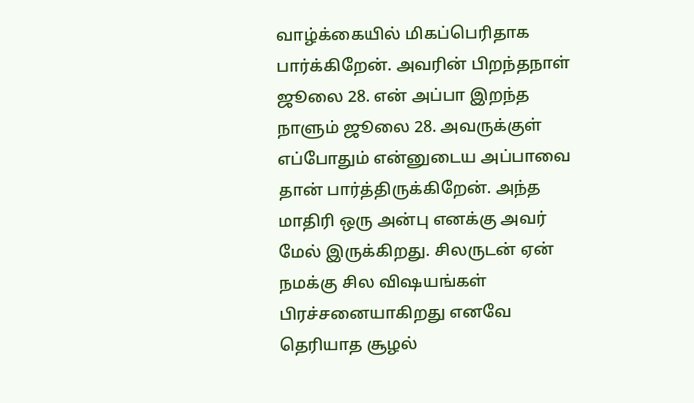வாழ்க்கையில் மிகப்பெரிதாக பார்க்கிறேன். அவரின் பிறந்தநாள் ஜூலை 28. என் அப்பா இறந்த நாளும் ஜூலை 28. அவருக்குள் எப்போதும் என்னுடைய அப்பாவை தான் பார்த்திருக்கிறேன். அந்த மாதிரி ஒரு அன்பு எனக்கு அவர் மேல் இருக்கிறது. சிலருடன் ஏன் நமக்கு சில விஷயங்கள் பிரச்சனையாகிறது எனவே தெரியாத சூழல்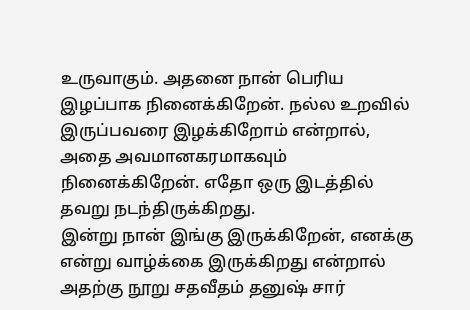உருவாகும். அதனை நான் பெரிய இழப்பாக நினைக்கிறேன். நல்ல உறவில் இருப்பவரை இழக்கிறோம் என்றால், அதை அவமானகரமாகவும் நினைக்கிறேன். எதோ ஒரு இடத்தில் தவறு நடந்திருக்கிறது.
இன்று நான் இங்கு இருக்கிறேன், எனக்கு என்று வாழ்க்கை இருக்கிறது என்றால் அதற்கு நூறு சதவீதம் தனுஷ் சார்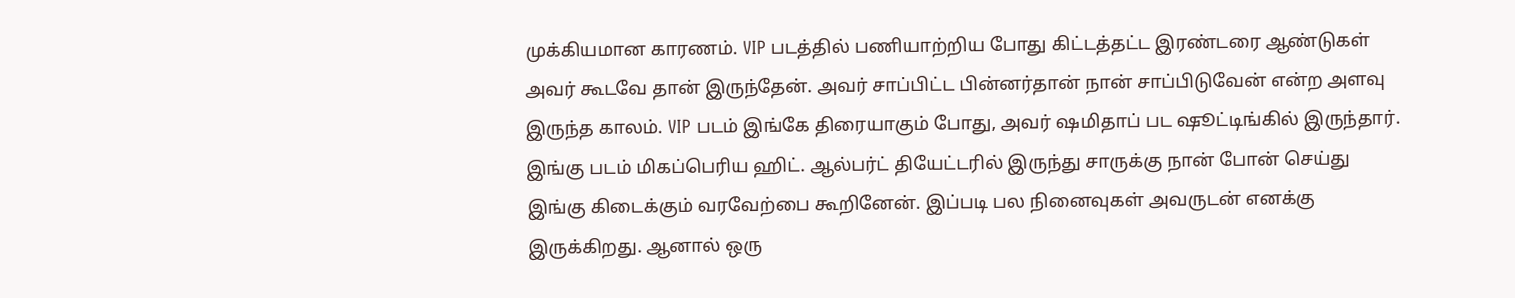முக்கியமான காரணம். VIP படத்தில் பணியாற்றிய போது கிட்டத்தட்ட இரண்டரை ஆண்டுகள் அவர் கூடவே தான் இருந்தேன். அவர் சாப்பிட்ட பின்னர்தான் நான் சாப்பிடுவேன் என்ற அளவு இருந்த காலம். VIP படம் இங்கே திரையாகும் போது, அவர் ஷமிதாப் பட ஷூட்டிங்கில் இருந்தார். இங்கு படம் மிகப்பெரிய ஹிட். ஆல்பர்ட் தியேட்டரில் இருந்து சாருக்கு நான் போன் செய்து இங்கு கிடைக்கும் வரவேற்பை கூறினேன். இப்படி பல நினைவுகள் அவருடன் எனக்கு இருக்கிறது. ஆனால் ஒரு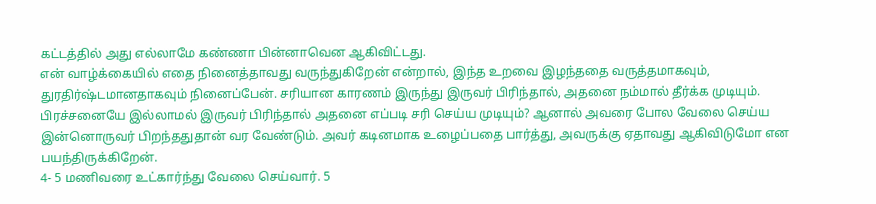கட்டத்தில் அது எல்லாமே கண்ணா பின்னாவென ஆகிவிட்டது.
என் வாழ்க்கையில் எதை நினைத்தாவது வருந்துகிறேன் என்றால், இந்த உறவை இழந்ததை வருத்தமாகவும், துரதிர்ஷ்டமானதாகவும் நினைப்பேன். சரியான காரணம் இருந்து இருவர் பிரிந்தால், அதனை நம்மால் தீர்க்க முடியும். பிரச்சனையே இல்லாமல் இருவர் பிரிந்தால் அதனை எப்படி சரி செய்ய முடியும்? ஆனால் அவரை போல வேலை செய்ய இன்னொருவர் பிறந்ததுதான் வர வேண்டும். அவர் கடினமாக உழைப்பதை பார்த்து, அவருக்கு ஏதாவது ஆகிவிடுமோ என பயந்திருக்கிறேன்.
4- 5 மணிவரை உட்கார்ந்து வேலை செய்வார். 5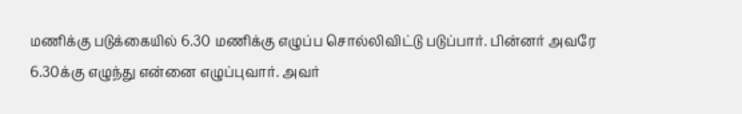மணிக்கு படுக்கையில் 6.30 மணிக்கு எழுப்ப சொல்லிவிட்டு படுப்பார். பின்னர் அவரே 6.30க்கு எழுந்து என்னை எழுப்புவார். அவர்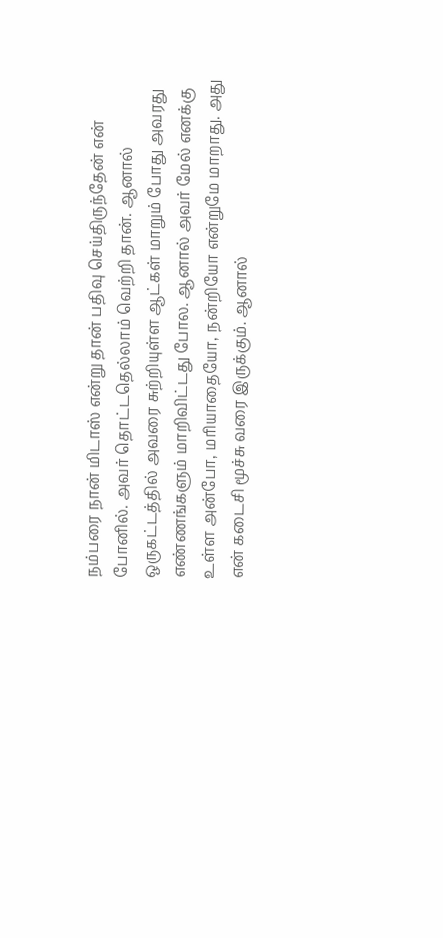நம்பரை நான் மிடாஸ் என்று தான் பதிவு செய்திருந்தேன் என் போனில். அவர் தொட்டதெல்லாம் வெற்றி தான். ஆனால் ஒருகட்டத்தில் அவரை சுற்றியுள்ள ஆட்கள் மாறும் போது அவரது எண்ணங்களும் மாறிவிட்டது போல. ஆனால் அவர் மேல் எனக்கு உள்ள அன்போ, மரியாதையோ, நன்றியோ என்றுமே மாறாது. அது என் கடைசி மூச்சு வரை இருக்கும். ஆனால்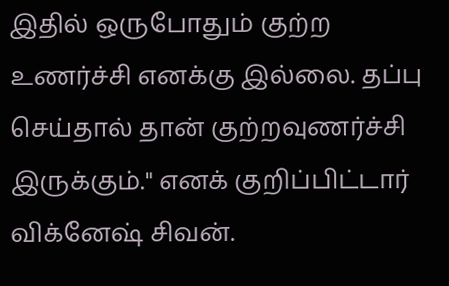இதில் ஒருபோதும் குற்ற உணர்ச்சி எனக்கு இல்லை. தப்பு செய்தால் தான் குற்றவுணர்ச்சி இருக்கும்." எனக் குறிப்பிட்டார் விக்னேஷ் சிவன்.